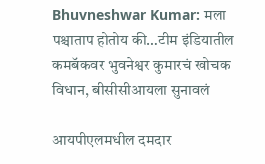Bhuvneshwar Kumar: मला पश्चाताप होतोय की…टीम इंडियातील कमबॅकवर भुवनेश्वर कुमारचं खोचक विधान, बीसीसीआयला सुनावलं

आयपीएलमधील दमदार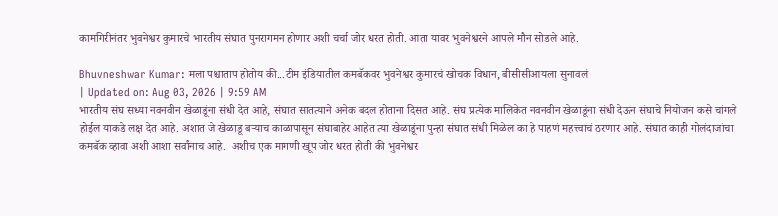कामगिरीनंतर भुवनेश्वर कुमारचे भारतीय संघात पुनरागमन होणार अशी चर्चा जोर धरत होती. आता यावर भुवनेश्वरने आपले मौन सोडले आहे.

Bhuvneshwar Kumar: मला पश्चाताप होतोय की...टीम इंडियातील कमबॅकवर भुवनेश्वर कुमारचं खोचक विधान, बीसीसीआयला सुनावलं
| Updated on: Aug 03, 2026 | 9:59 AM
भारतीय संघ सध्या नवनवीन खेळाडूंना संधी देत आहे, संघात सातत्याने अनेक बदल होताना दिसत आहे. संघ प्रत्येक मालिकेत नवनवीन खेळाडूंना संधी देऊन संघाचे नियोजन कसे चांगले होईल याकडे लक्ष देत आहे. अशात जे खेळाडू बऱ्याच काळापासून संघाबाहेर आहेत त्या खेळाडूंना पुन्हा संघात संधी मिळेल का हे पाहणं महत्त्वाचं ठरणार आहे. संघात काही गोलंदाजांचा कमबॅक व्हावा अशी आशा सर्वांनाच आहे.  अशीच एक मागणी खूप जोर धरत होती की भुवनेश्वर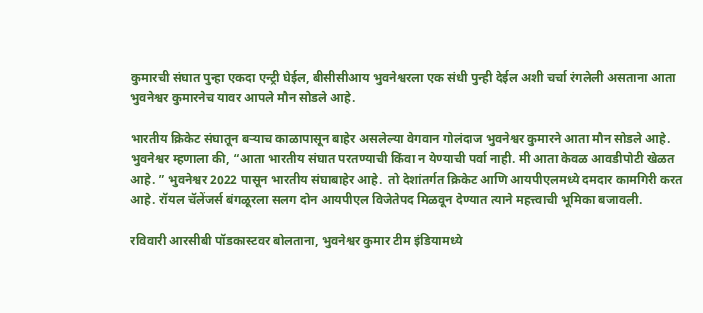कुमारची संघात पुन्हा एकदा एन्ट्री घेईल, बीसीसीआय भुवनेश्वरला एक संधी पुन्ही देईल अशी चर्चा रंगलेली असताना आता भुवनेश्वर कुमारनेच यावर आपले मौन सोडले आहे.

भारतीय क्रिकेट संघातून बऱ्याच काळापासून बाहेर असलेल्या वेगवान गोलंदाज भुवनेश्वर कुमारने आता मौन सोडले आहे. भुवनेश्वर म्हणाला की, “आता भारतीय संघात परतण्याची किंवा न येण्याची पर्वा नाही. मी आता केवळ आवडीपोटी खेळत आहे. ” भुवनेश्वर 2022 पासून भारतीय संघाबाहेर आहे.  तो देशांतर्गत क्रिकेट आणि आयपीएलमध्ये दमदार कामगिरी करत आहे. रॉयल चॅलेंजर्स बंगळूरला सलग दोन आयपीएल विजेतेपद मिळवून देण्यात त्याने महत्त्वाची भूमिका बजावली.

रविवारी आरसीबी पॉडकास्टवर बोलताना, भुवनेश्वर कुमार टीम इंडियामध्ये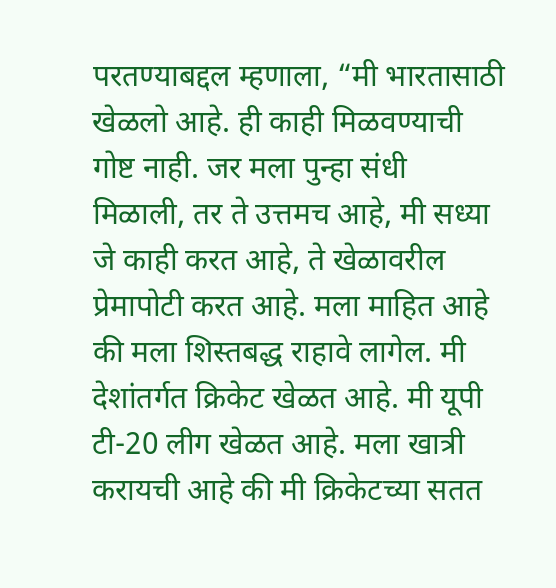परतण्याबद्दल म्हणाला, “मी भारतासाठी खेळलो आहे. ही काही मिळवण्याची गोष्ट नाही. जर मला पुन्हा संधी मिळाली, तर ते उत्तमच आहे, मी सध्या जे काही करत आहे, ते खेळावरील प्रेमापोटी करत आहे. मला माहित आहे की मला शिस्तबद्ध राहावे लागेल. मी देशांतर्गत क्रिकेट खेळत आहे. मी यूपी टी-20 लीग खेळत आहे. मला खात्री करायची आहे की मी क्रिकेटच्या सतत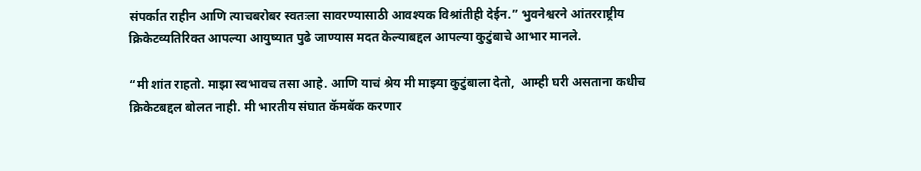संपर्कात राहीन आणि त्याचबरोबर स्वतःला सावरण्यासाठी आवश्यक विश्रांतीही देईन.” भुवनेश्वरने आंतरराष्ट्रीय क्रिकेटव्यतिरिक्त आपल्या आयुष्यात पुढे जाण्यास मदत केल्याबद्दल आपल्या कुटुंबाचे आभार मानले.

“मी शांत राहतो. माझा स्वभावच तसा आहे. आणि याचं श्रेय मी माझ्या कुटुंबाला देतो,  आम्ही घरी असताना कधीच क्रिकेटबद्दल बोलत नाही. मी भारतीय संघात कॅमबॅक करणार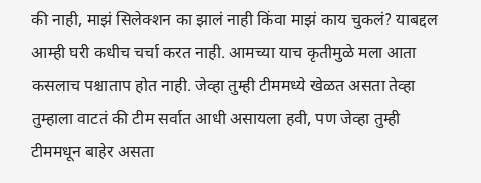की नाही, माझं सिलेक्शन का झालं नाही किंवा माझं काय चुकलं? याबद्दल आम्ही घरी कधीच चर्चा करत नाही. आमच्या याच कृतीमुळे मला आता कसलाच पश्चाताप होत नाही. जेव्हा तुम्ही टीममध्ये खेळत असता तेव्हा तुम्हाला वाटतं की टीम सर्वात आधी असायला हवी, पण जेव्हा तुम्ही टीममधून बाहेर असता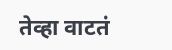तेव्हा वाटतं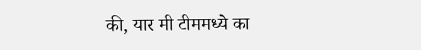की, यार मी टीममध्ये का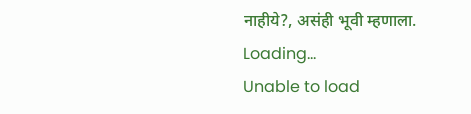नाहीये?, असंही भूवी म्हणाला.
Loading...
Unable to load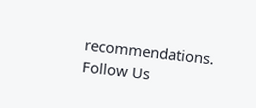recommendations.
Follow Us